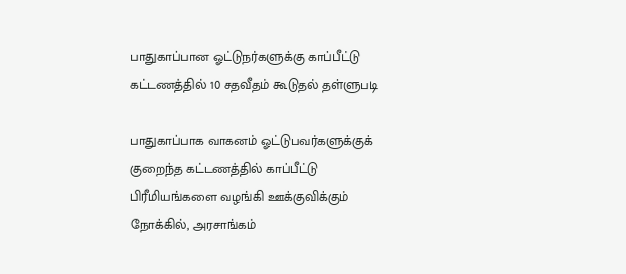பாதுகாப்பான ஓட்டுநர்களுக்கு காப்பீட்டு கட்டணத்தில் 10 சதவீதம் கூடுதல் தள்ளுபடி

பாதுகாப்பாக வாகனம் ஓட்டுபவர்களுக்குக் குறைந்த கட்டணத்தில் காப்பீட்டு பிரீமியங்களை வழங்கி ஊக்குவிக்கும் நோக்கில், அரசாங்கம்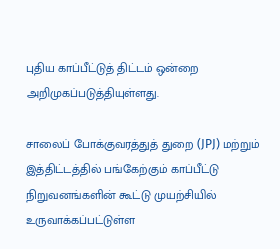புதிய காப்பீட்டுத் திட்டம் ஒன்றை அறிமுகப்படுத்தியுள்ளது.

சாலைப் போக்குவரத்துத் துறை (JPJ) மற்றும் இத்திட்டத்தில் பங்கேற்கும் காப்பீட்டு நிறுவனங்களின் கூட்டு முயற்சியில் உருவாக்கப்பட்டுள்ள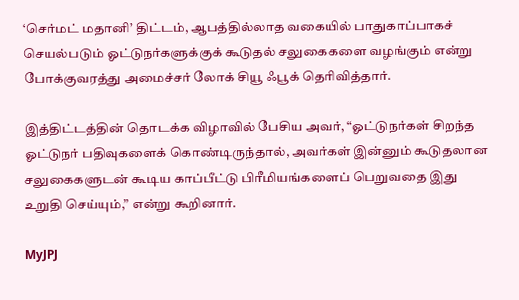‘செர்மட் மதானி’ திட்டம், ஆபத்தில்லாத வகையில் பாதுகாப்பாகச் செயல்படும் ஓட்டுநர்களுக்குக் கூடுதல் சலுகைகளை வழங்கும் என்று போக்குவரத்து அமைச்சர் லோக் சியூ ஃபூக் தெரிவித்தார்.

இத்திட்டத்தின் தொடக்க விழாவில் பேசிய அவர், “ஓட்டுநர்கள் சிறந்த ஓட்டுநர் பதிவுகளைக் கொண்டிருந்தால், அவர்கள் இன்னும் கூடுதலான சலுகைகளுடன் கூடிய காப்பீட்டு பிரீமியங்களைப் பெறுவதை இது உறுதி செய்யும்,” என்று கூறினார்.

MyJPJ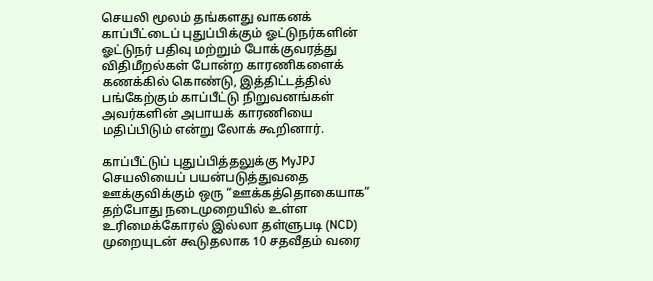செயலி மூலம் தங்களது வாகனக் காப்பீட்டைப் புதுப்பிக்கும் ஓட்டுநர்களின் ஓட்டுநர் பதிவு மற்றும் போக்குவரத்து விதிமீறல்கள் போன்ற காரணிகளைக் கணக்கில் கொண்டு, இத்திட்டத்தில் பங்கேற்கும் காப்பீட்டு நிறுவனங்கள் அவர்களின் அபாயக் காரணியை மதிப்பிடும் என்று லோக் கூறினார்.

காப்பீட்டுப் புதுப்பித்தலுக்கு MyJPJ செயலியைப் பயன்படுத்துவதை ஊக்குவிக்கும் ஒரு “ஊக்கத்தொகையாக” தற்போது நடைமுறையில் உள்ள உரிமைக்கோரல் இல்லா தள்ளுபடி (NCD) முறையுடன் கூடுதலாக 10 சதவீதம் வரை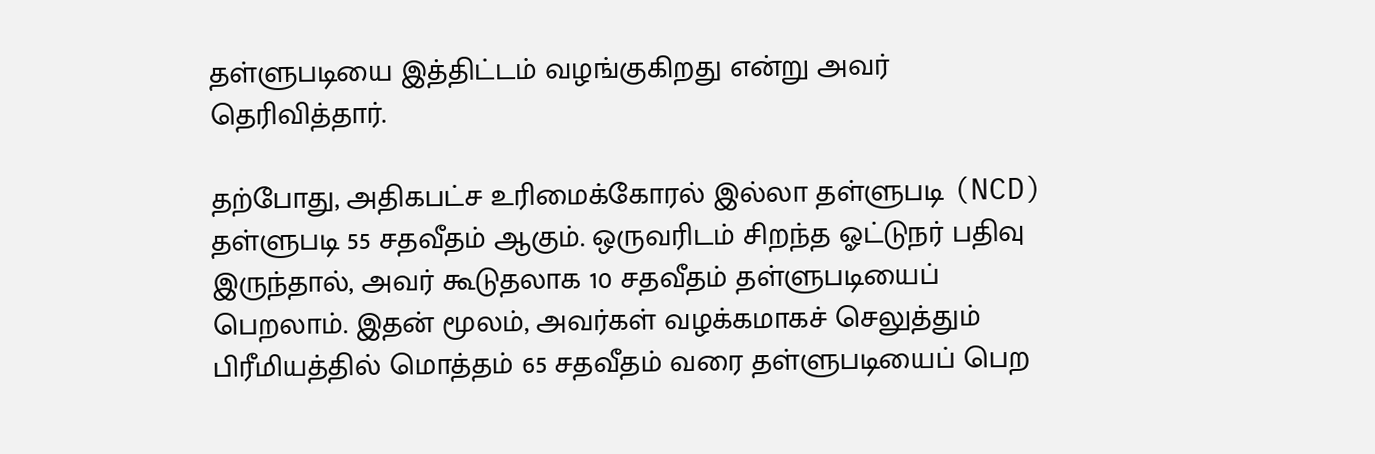தள்ளுபடியை இத்திட்டம் வழங்குகிறது என்று அவர் தெரிவித்தார்.

தற்போது, அதிகபட்ச உரிமைக்கோரல் இல்லா தள்ளுபடி (NCD) தள்ளுபடி 55 சதவீதம் ஆகும். ஒருவரிடம் சிறந்த ஓட்டுநர் பதிவு இருந்தால், அவர் கூடுதலாக 10 சதவீதம் தள்ளுபடியைப் பெறலாம். இதன் மூலம், அவர்கள் வழக்கமாகச் செலுத்தும் பிரீமியத்தில் மொத்தம் 65 சதவீதம் வரை தள்ளுபடியைப் பெற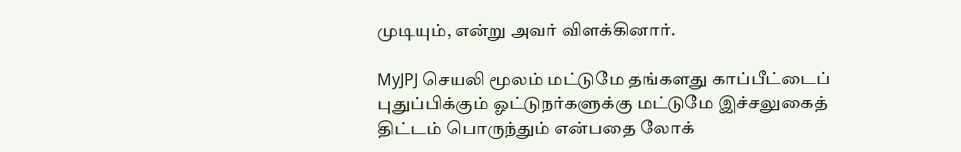முடியும், என்று அவர் விளக்கினார்.

MyJPJ செயலி மூலம் மட்டுமே தங்களது காப்பீட்டைப் புதுப்பிக்கும் ஓட்டுநர்களுக்கு மட்டுமே இச்சலுகைத் திட்டம் பொருந்தும் என்பதை லோக்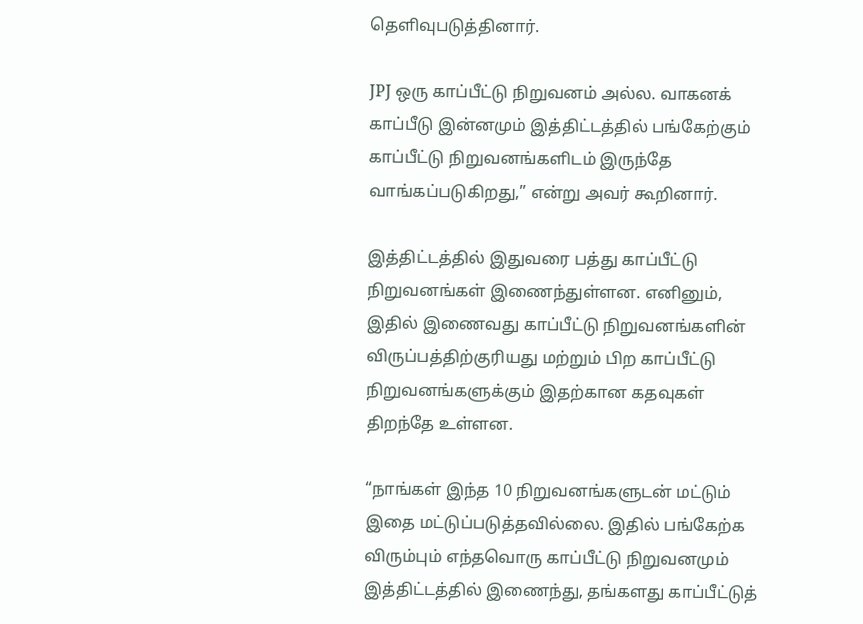தெளிவுபடுத்தினார்.

JPJ ஒரு காப்பீட்டு நிறுவனம் அல்ல. வாகனக் காப்பீடு இன்னமும் இத்திட்டத்தில் பங்கேற்கும் காப்பீட்டு நிறுவனங்களிடம் இருந்தே வாங்கப்படுகிறது,” என்று அவர் கூறினார்.

இத்திட்டத்தில் இதுவரை பத்து காப்பீட்டு நிறுவனங்கள் இணைந்துள்ளன. எனினும், இதில் இணைவது காப்பீட்டு நிறுவனங்களின் விருப்பத்திற்குரியது மற்றும் பிற காப்பீட்டு நிறுவனங்களுக்கும் இதற்கான கதவுகள் திறந்தே உள்ளன.

“நாங்கள் இந்த 10 நிறுவனங்களுடன் மட்டும் இதை மட்டுப்படுத்தவில்லை. இதில் பங்கேற்க விரும்பும் எந்தவொரு காப்பீட்டு நிறுவனமும் இத்திட்டத்தில் இணைந்து, தங்களது காப்பீட்டுத்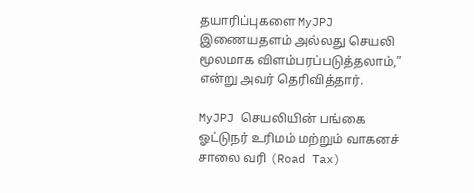தயாரிப்புகளை MyJPJ இணையதளம் அல்லது செயலி மூலமாக விளம்பரப்படுத்தலாம்,” என்று அவர் தெரிவித்தார்.

MyJPJ செயலியின் பங்கை ஓட்டுநர் உரிமம் மற்றும் வாகனச் சாலை வரி (Road Tax)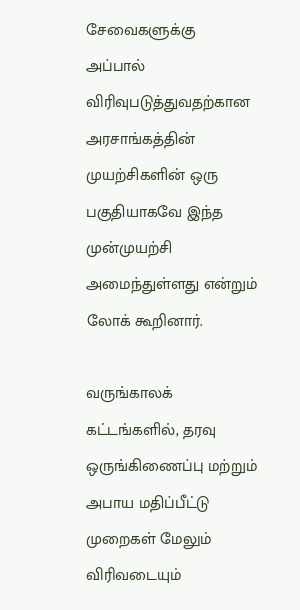சேவைகளுக்கு அப்பால் விரிவுபடுத்துவதற்கான அரசாங்கத்தின் முயற்சிகளின் ஒரு பகுதியாகவே இந்த முன்முயற்சி அமைந்துள்ளது என்றும் லோக் கூறினார்.

வருங்காலக் கட்டங்களில், தரவு ஒருங்கிணைப்பு மற்றும் அபாய மதிப்பீட்டு முறைகள் மேலும் விரிவடையும்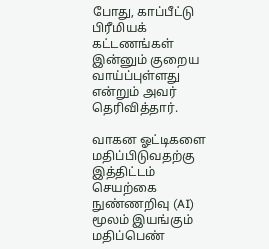போது, காப்பீட்டு பிரீமியக் கட்டணங்கள் இன்னும் குறைய வாய்ப்புள்ளது என்றும் அவர் தெரிவித்தார்.

வாகன ஓட்டிகளை மதிப்பிடுவதற்கு இத்திட்டம் செயற்கை நுண்ணறிவு (AI) மூலம் இயங்கும் மதிப்பெண்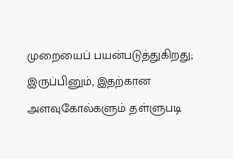முறையைப் பயன்படுத்துகிறது; இருப்பினும், இதற்கான அளவுகோல்களும் தள்ளுபடி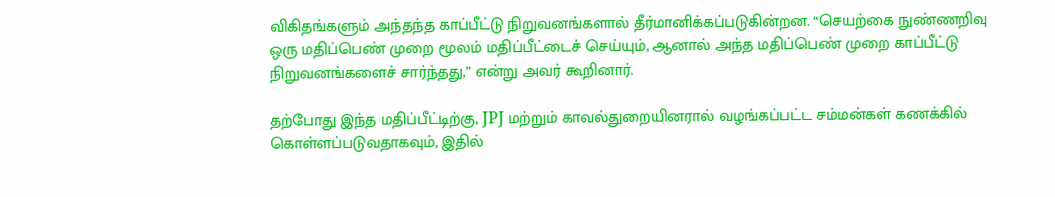விகிதங்களும் அந்தந்த காப்பீட்டு நிறுவனங்களால் தீர்மானிக்கப்படுகின்றன. “செயற்கை நுண்ணறிவு ஒரு மதிப்பெண் முறை மூலம் மதிப்பீட்டைச் செய்யும், ஆனால் அந்த மதிப்பெண் முறை காப்பீட்டு நிறுவனங்களைச் சார்ந்தது,” என்று அவர் கூறினார்.

தற்போது இந்த மதிப்பீட்டிற்கு, JPJ மற்றும் காவல்துறையினரால் வழங்கப்பட்ட சம்மன்கள் கணக்கில் கொள்ளப்படுவதாகவும், இதில்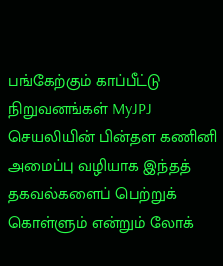பங்கேற்கும் காப்பீட்டு நிறுவனங்கள் MyJPJ செயலியின் பின்தள கணினி அமைப்பு வழியாக இந்தத் தகவல்களைப் பெற்றுக் கொள்ளும் என்றும் லோக்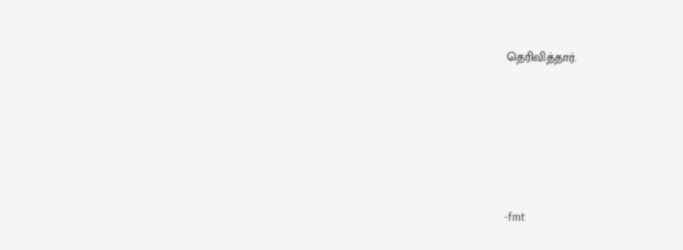தெரிவித்தார்.









-fmt